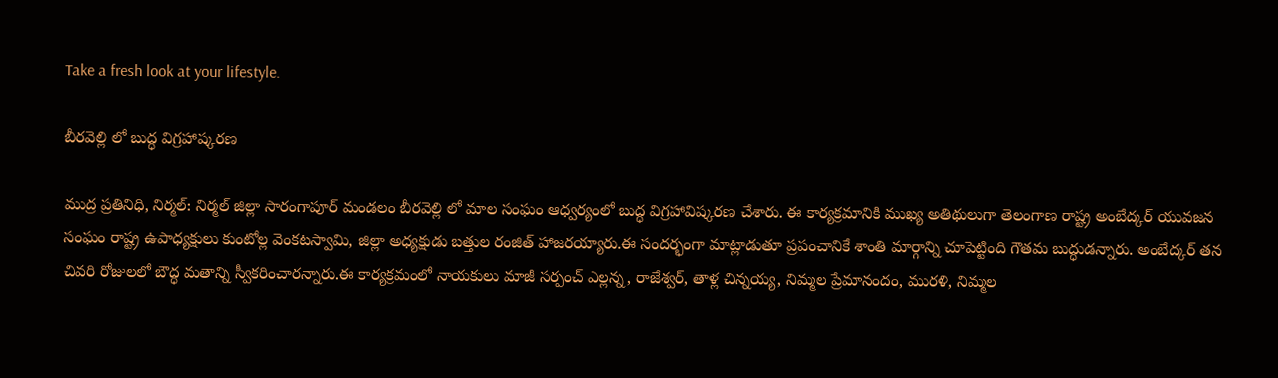Take a fresh look at your lifestyle.

బీరవెల్లి లో బుద్ధ విగ్రహాష్కరణ

ముద్ర ప్రతినిధి, నిర్మల్: నిర్మల్ జిల్లా సారంగాపూర్ మండలం బీరవెల్లి లో మాల సంఘం ఆధ్వర్యంలో బుద్ధ విగ్రహావిష్కరణ చేశారు. ఈ కార్యక్రమానికి ముఖ్య అతిథులుగా తెలంగాణ రాష్ట్ర అంబేద్కర్ యువజన సంఘం రాష్ట్ర ఉపాధ్యక్షులు కుంటోల్ల వెంకటస్వామి, జిల్లా అధ్యక్షుడు బత్తుల రంజిత్ హాజరయ్యారు.ఈ సందర్భంగా మాట్లాడుతూ ప్రపంచానికే శాంతి మార్గాన్ని చూపెట్టింది గౌతమ బుద్ధుడన్నారు. అంబేద్కర్ తన చివరి రోజులలో బౌద్ధ మతాన్ని స్వీకరించారన్నారు.ఈ కార్యక్రమంలో నాయకులు మాజీ సర్పంచ్ ఎల్లన్న, రాజేశ్వర్, తాళ్ల చిన్నయ్య, నిమ్మల ప్రేమానందం, మురళి, నిమ్మల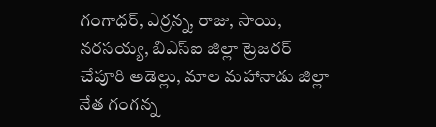గంగాధర్, ఎర్రన్న, రాజు, సాయి, నరసయ్య, బిఎస్ఐ జిల్లా ట్రెజరర్ చేపూరి అడెల్లు, మాల మహానాడు జిల్లా నేత గంగన్న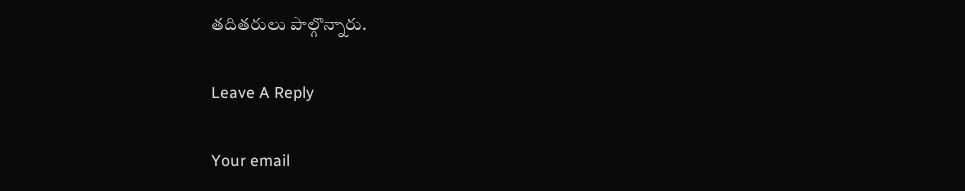తదితరులు పాల్గొన్నారు.

Leave A Reply

Your email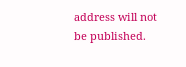address will not be published.